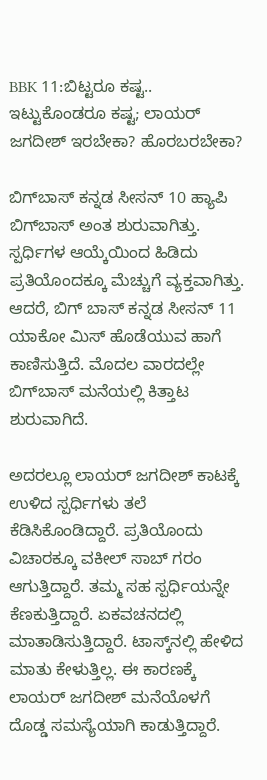BBK 11:ಬಿಟ್ಟರೂ ಕಷ್ಟ.. ಇಟ್ಟುಕೊಂಡರೂ ಕಷ್ಟ; ಲಾಯರ್ ಜಗದೀಶ್ ಇರಬೇಕಾ? ಹೊರಬರಬೇಕಾ?

ಬಿಗ್‌ಬಾಸ್ ಕನ್ನಡ ಸೀಸನ್ 10 ಹ್ಯಾಪಿ ಬಿಗ್‌ಬಾಸ್ ಅಂತ ಶುರುವಾಗಿತ್ತು. ಸ್ಪರ್ಧಿಗಳ ಆಯ್ಕೆಯಿಂದ ಹಿಡಿದು ಪ್ರತಿಯೊಂದಕ್ಕೂ ಮೆಚ್ಚುಗೆ ವ್ಯಕ್ತವಾಗಿತ್ತು. ಆದರೆ, ಬಿಗ್ ಬಾಸ್ ಕನ್ನಡ ಸೀಸನ್ 11 ಯಾಕೋ ಮಿಸ್ ಹೊಡೆಯುವ ಹಾಗೆ ಕಾಣಿಸುತ್ತಿದೆ. ಮೊದಲ ವಾರದಲ್ಲೇ ಬಿಗ್‌ಬಾಸ್ ಮನೆಯಲ್ಲಿ ಕಿತ್ತಾಟ ಶುರುವಾಗಿದೆ.

ಅದರಲ್ಲೂ ಲಾಯರ್ ಜಗದೀಶ್ ಕಾಟಕ್ಕೆ ಉಳಿದ ಸ್ಪರ್ಧಿಗಳು ತಲೆ ಕೆಡಿಸಿಕೊಂಡಿದ್ದಾರೆ. ಪ್ರತಿಯೊಂದು ವಿಚಾರಕ್ಕೂ ವಕೀಲ್ ಸಾಬ್ ಗರಂ ಆಗುತ್ತಿದ್ದಾರೆ. ತಮ್ಮ ಸಹ ಸ್ಪರ್ಧಿಯನ್ನೇ ಕೆಣಕುತ್ತಿದ್ದಾರೆ. ಏಕವಚನದಲ್ಲಿ ಮಾತಾಡಿಸುತ್ತಿದ್ದಾರೆ. ಟಾಸ್ಕ್‌ನಲ್ಲಿ ಹೇಳಿದ ಮಾತು ಕೇಳುತ್ತಿಲ್ಲ. ಈ ಕಾರಣಕ್ಕೆ ಲಾಯರ್ ಜಗದೀಶ್ ಮನೆಯೊಳಗೆ ದೊಡ್ಡ ಸಮಸ್ಯೆಯಾಗಿ ಕಾಡುತ್ತಿದ್ದಾರೆ.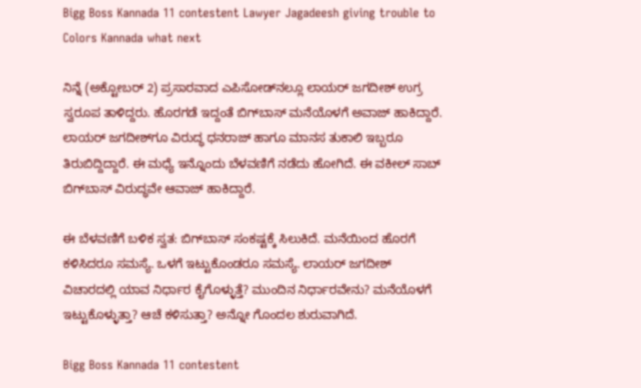Bigg Boss Kannada 11 contestent Lawyer Jagadeesh giving trouble to Colors Kannada what next

ನಿನ್ನೆ (ಅಕ್ಟೋಬರ್ 2) ಪ್ರಸಾರವಾದ ಎಪಿಸೋಡ್‌ನಲ್ಲೂ ಲಾಯರ್ ಜಗದೀಶ್ ಉಗ್ರ ಸ್ವರೂಪ ತಾಳಿದ್ದರು. ಹೊರಗಡೆ ಇದ್ದಂತೆ ಬಿಗ್‌ಬಾಸ್ ಮನೆಯೊಳಗೆ ಅವಾಜ್ ಹಾಕಿದ್ದಾರೆ. ಲಾಯರ್ ಜಗದೀಶ್‌ಗೂ ವಿರುದ್ಧ ಧನರಾಜ್‌ ಹಾಗೂ ಮಾನಸ ತುಕಾಲಿ ಇಬ್ಬರೂ ತಿರುಬಿದ್ದಿದ್ದಾರೆ. ಈ ಮಧ್ಯೆ ಇನ್ನೊಂದು ಬೆಳವಣಿಗೆ ನಡೆದು ಹೋಗಿದೆ. ಈ ವಕೀಲ್ ಸಾಬ್ ಬಿಗ್‌ಬಾಸ್ ವಿರುದ್ಧವೇ ಆವಾಜ್ ಹಾಕಿದ್ದಾರೆ.

ಈ ಬೆಳವಣಿಗೆ ಬಳಿಕ ಸ್ವತ: ಬಿಗ್‌ಬಾಸ್ ಸಂಕಷ್ಟಕ್ಕೆ ಸಿಲುಕಿದೆ. ಮನೆಯಿಂದ ಹೊರಗೆ ಕಳಿಸಿದರೂ ಸಮಸ್ಯೆ. ಒಳಗೆ ಇಟ್ಟುಕೊಂಡರೂ ಸಮಸ್ಯೆ. ಲಾಯರ್ ಜಗದೀಶ್ ವಿಚಾರದಲ್ಲಿ ಯಾವ ನಿರ್ಧಾರ ಕೈಗೊಳ್ಳುತ್ತೆ? ಮುಂದಿನ ನಿರ್ಧಾರವೇನು? ಮನೆಯೊಳಗೆ ಇಟ್ಟುಕೊಳ್ಳುತ್ತಾ? ಆಚೆ ಕಳಿಸುತ್ತಾ? ಅನ್ನೋ ಗೊಂದಲ ಶುರುವಾಗಿದೆ.

Bigg Boss Kannada 11 contestent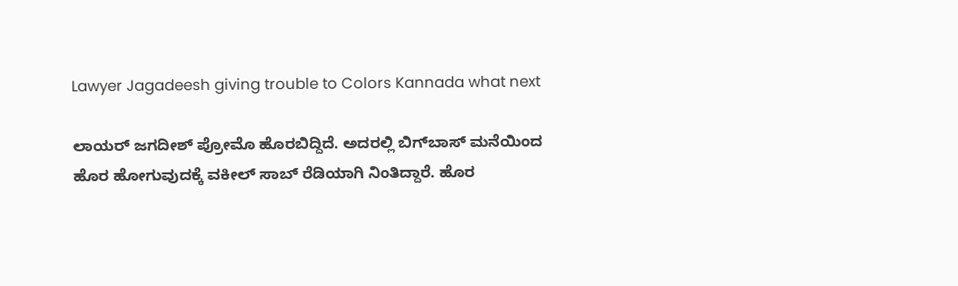Lawyer Jagadeesh giving trouble to Colors Kannada what next

ಲಾಯರ್ ಜಗದೀಶ್ ಪ್ರೋಮೊ ಹೊರಬಿದ್ದಿದೆ. ಅದರಲ್ಲಿ ಬಿಗ್‌ಬಾಸ್ ಮನೆಯಿಂದ ಹೊರ ಹೋಗುವುದಕ್ಕೆ ವಕೀಲ್ ಸಾಬ್ ರೆಡಿಯಾಗಿ ನಿಂತಿದ್ದಾರೆ. ಹೊರ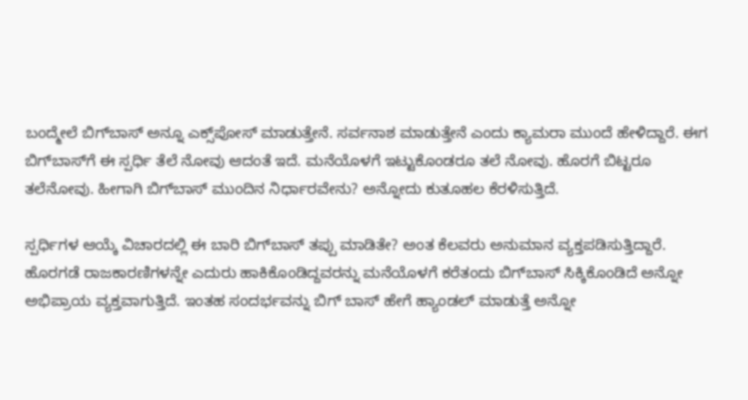ಬಂದ್ಮೇಲೆ ಬಿಗ್‌ಬಾಸ್ ಅನ್ನೂ ಎಕ್ಸ್‌ಪೋಸ್ ಮಾಡುತ್ತೇನೆ. ಸರ್ವನಾಶ ಮಾಡುತ್ತೇನೆ ಎಂದು ಕ್ಯಾಮರಾ ಮುಂದೆ ಹೇಳಿದ್ದಾರೆ. ಈಗ ಬಿಗ್‌ಬಾಸ್‌ಗೆ ಈ ಸ್ಪರ್ಧಿ ತೆಲೆ ನೋವು ಆದಂತೆ ಇದೆ. ಮನೆಯೊಳಗೆ ಇಟ್ಟುಕೊಂಡರೂ ತಲೆ ನೋವು. ಹೊರಗೆ ಬಿಟ್ಟರೂ ತಲೆನೋವು. ಹೀಗಾಗಿ ಬಿಗ್‌ಬಾಸ್ ಮುಂದಿನ ನಿರ್ಧಾರವೇನು? ಅನ್ನೋದು ಕುತೂಹಲ ಕೆರಳಿಸುತ್ತಿದೆ.

ಸ್ಪರ್ಧಿಗಳ ಆಯ್ಕೆ ವಿಚಾರದಲ್ಲಿ ಈ ಬಾರಿ ಬಿಗ್‌ಬಾಸ್ ತಪ್ಪು ಮಾಡಿತೇ? ಅಂತ ಕೆಲವರು ಅನುಮಾನ ವ್ಯಕ್ತಪಡಿಸುತ್ತಿದ್ದಾರೆ. ಹೊರಗಡೆ ರಾಜಕಾರಣಿಗಳನ್ನೇ ಎದುರು ಹಾಕಿಕೊಂಡಿದ್ದವರನ್ನು ಮನೆಯೊಳಗೆ ಕರೆತಂದು ಬಿಗ್‌ಬಾಸ್ ಸಿಕ್ಕಿಕೊಂಡಿದೆ ಅನ್ನೋ ಅಭಿಪ್ರಾಯ ವ್ಯಕ್ತವಾಗುತ್ತಿದೆ. ಇಂತಹ ಸಂದರ್ಭವನ್ನು ಬಿಗ್ ಬಾಸ್ ಹೇಗೆ ಹ್ಯಾಂಡಲ್ ಮಾಡುತ್ತೆ ಅನ್ನೋ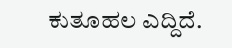ಕುತೂಹಲ ಎದ್ದಿದೆ.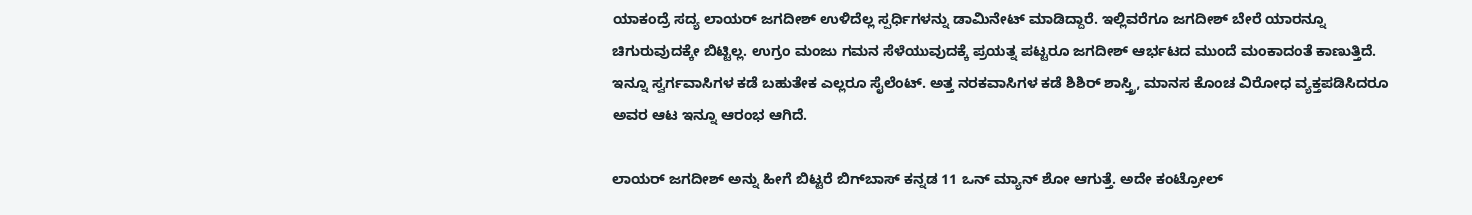ಯಾಕಂದ್ರೆ ಸದ್ಯ ಲಾಯರ್ ಜಗದೀಶ್ ಉಳಿದೆಲ್ಲ ಸ್ಪರ್ಧಿಗಳನ್ನು ಡಾಮಿನೇಟ್ ಮಾಡಿದ್ದಾರೆ. ಇಲ್ಲಿವರೆಗೂ ಜಗದೀಶ್ ಬೇರೆ ಯಾರನ್ನೂ ಚಿಗುರುವುದಕ್ಕೇ ಬಿಟ್ಟಿಲ್ಲ. ಉಗ್ರಂ ಮಂಜು ಗಮನ ಸೆಳೆಯುವುದಕ್ಕೆ ಪ್ರಯತ್ನ ಪಟ್ಟರೂ ಜಗದೀಶ್ ಆರ್ಭಟದ ಮುಂದೆ ಮಂಕಾದಂತೆ ಕಾಣುತ್ತಿದೆ. ಇನ್ನೂ ಸ್ವರ್ಗವಾಸಿಗಳ ಕಡೆ ಬಹುತೇಕ ಎಲ್ಲರೂ ಸೈಲೆಂಟ್. ಅತ್ತ ನರಕವಾಸಿಗಳ ಕಡೆ ಶಿಶಿರ್ ಶಾಸ್ತ್ರಿ, ಮಾನಸ ಕೊಂಚ ವಿರೋಧ ವ್ಯಕ್ತಪಡಿಸಿದರೂ ಅವರ ಆಟ ಇನ್ನೂ ಆರಂಭ ಆಗಿದೆ.

ಲಾಯರ್ ಜಗದೀಶ್ ಅನ್ನು ಹೀಗೆ ಬಿಟ್ಟರೆ ಬಿಗ್‌ಬಾಸ್ ಕನ್ನಡ 11 ಒನ್ ಮ್ಯಾನ್ ಶೋ ಆಗುತ್ತೆ. ಅದೇ ಕಂಟ್ರೋಲ್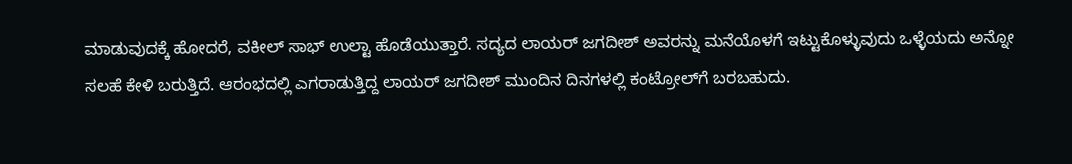ಮಾಡುವುದಕ್ಕೆ ಹೋದರೆ, ವಕೀಲ್ ಸಾಭ್ ಉಲ್ಟಾ ಹೊಡೆಯುತ್ತಾರೆ. ಸದ್ಯದ ಲಾಯರ್ ಜಗದೀಶ್ ಅವರನ್ನು ಮನೆಯೊಳಗೆ ಇಟ್ಟುಕೊಳ್ಳುವುದು ಒಳ್ಳೆಯದು ಅನ್ನೋ ಸಲಹೆ ಕೇಳಿ ಬರುತ್ತಿದೆ. ಆರಂಭದಲ್ಲಿ ಎಗರಾಡುತ್ತಿದ್ದ ಲಾಯರ್ ಜಗದೀಶ್ ಮುಂದಿನ ದಿನಗಳಲ್ಲಿ ಕಂಟ್ರೋಲ್‌ಗೆ ಬರಬಹುದು.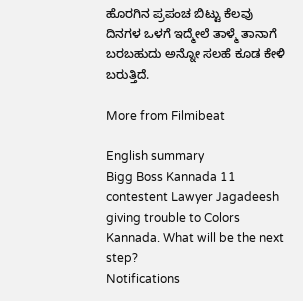ಹೊರಗಿನ ಪ್ರಪಂಚ ಬಿಟ್ಟು ಕೆಲವು ದಿನಗಳ ಒಳಗೆ ಇದ್ಮೇಲೆ ತಾಳ್ಮೆ ತಾನಾಗೆ ಬರಬಹುದು ಅನ್ನೋ ಸಲಹೆ ಕೂಡ ಕೇಳಿ ಬರುತ್ತಿದೆ.

More from Filmibeat

English summary
Bigg Boss Kannada 11 contestent Lawyer Jagadeesh giving trouble to Colors Kannada. What will be the next step?
Notifications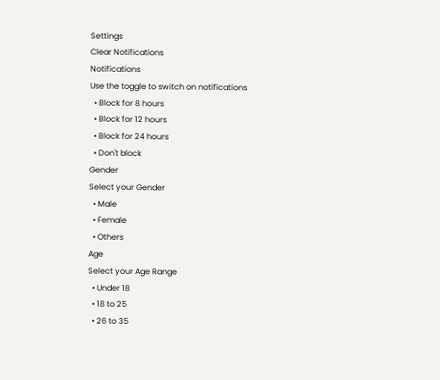Settings
Clear Notifications
Notifications
Use the toggle to switch on notifications
  • Block for 8 hours
  • Block for 12 hours
  • Block for 24 hours
  • Don't block
Gender
Select your Gender
  • Male
  • Female
  • Others
Age
Select your Age Range
  • Under 18
  • 18 to 25
  • 26 to 35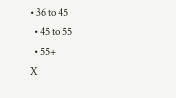• 36 to 45
  • 45 to 55
  • 55+
X